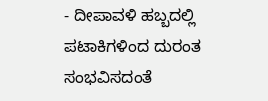- ದೀಪಾವಳಿ ಹಬ್ಬದಲ್ಲಿ ಪಟಾಕಿಗಳಿಂದ ದುರಂತ ಸಂಭವಿಸದಂತೆ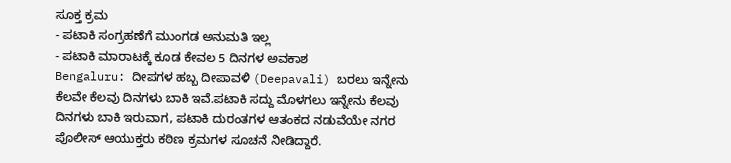ಸೂಕ್ತ ಕ್ರಮ
- ಪಟಾಕಿ ಸಂಗ್ರಹಣೆಗೆ ಮುಂಗಡ ಅನುಮತಿ ಇಲ್ಲ
- ಪಟಾಕಿ ಮಾರಾಟಕ್ಕೆ ಕೂಡ ಕೇವಲ 5 ದಿನಗಳ ಅವಕಾಶ
Bengaluru: ದೀಪಗಳ ಹಬ್ಬ ದೀಪಾವಳಿ (Deepavali) ಬರಲು ಇನ್ನೇನು ಕೆಲವೇ ಕೆಲವು ದಿನಗಳು ಬಾಕಿ ಇವೆ.ಪಟಾಕಿ ಸದ್ದು ಮೊಳಗಲು ಇನ್ನೇನು ಕೆಲವು ದಿನಗಳು ಬಾಕಿ ಇರುವಾಗ, ಪಟಾಕಿ ದುರಂತಗಳ ಆತಂಕದ ನಡುವೆಯೇ ನಗರ ಪೊಲೀಸ್ ಆಯುಕ್ತರು ಕಠಿಣ ಕ್ರಮಗಳ ಸೂಚನೆ ನೀಡಿದ್ದಾರೆ.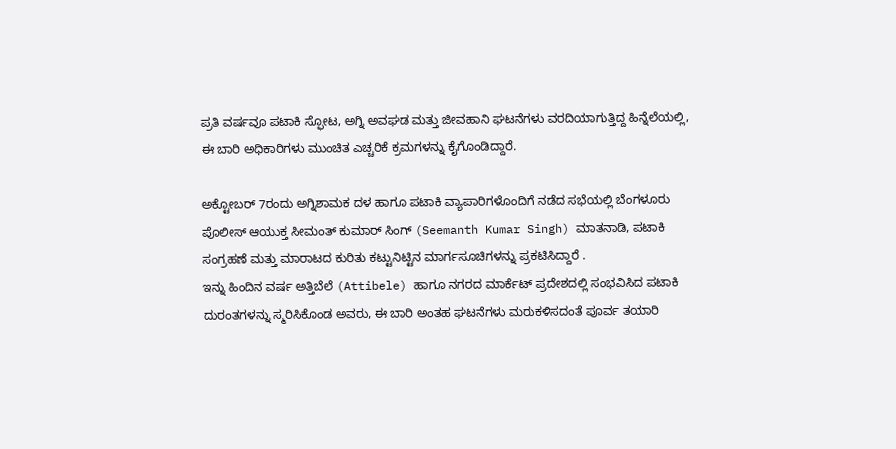ಪ್ರತಿ ವರ್ಷವೂ ಪಟಾಕಿ ಸ್ಫೋಟ, ಅಗ್ನಿ ಅವಘಡ ಮತ್ತು ಜೀವಹಾನಿ ಘಟನೆಗಳು ವರದಿಯಾಗುತ್ತಿದ್ದ ಹಿನ್ನೆಲೆಯಲ್ಲಿ, ಈ ಬಾರಿ ಅಧಿಕಾರಿಗಳು ಮುಂಚಿತ ಎಚ್ಚರಿಕೆ ಕ್ರಮಗಳನ್ನು ಕೈಗೊಂಡಿದ್ದಾರೆ.

ಅಕ್ಟೋಬರ್ 7ರಂದು ಅಗ್ನಿಶಾಮಕ ದಳ ಹಾಗೂ ಪಟಾಕಿ ವ್ಯಾಪಾರಿಗಳೊಂದಿಗೆ ನಡೆದ ಸಭೆಯಲ್ಲಿ ಬೆಂಗಳೂರು ಪೊಲೀಸ್ ಆಯುಕ್ತ ಸೀಮಂತ್ ಕುಮಾರ್ ಸಿಂಗ್ (Seemanth Kumar Singh) ಮಾತನಾಡಿ, ಪಟಾಕಿ ಸಂಗ್ರಹಣೆ ಮತ್ತು ಮಾರಾಟದ ಕುರಿತು ಕಟ್ಟುನಿಟ್ಟಿನ ಮಾರ್ಗಸೂಚಿಗಳನ್ನು ಪ್ರಕಟಿಸಿದ್ದಾರೆ .
ಇನ್ನು ಹಿಂದಿನ ವರ್ಷ ಅತ್ತಿಬೆಲೆ (Attibele) ಹಾಗೂ ನಗರದ ಮಾರ್ಕೆಟ್ ಪ್ರದೇಶದಲ್ಲಿ ಸಂಭವಿಸಿದ ಪಟಾಕಿ ದುರಂತಗಳನ್ನು ಸ್ಮರಿಸಿಕೊಂಡ ಅವರು, ಈ ಬಾರಿ ಅಂತಹ ಘಟನೆಗಳು ಮರುಕಳಿಸದಂತೆ ಪೂರ್ವ ತಯಾರಿ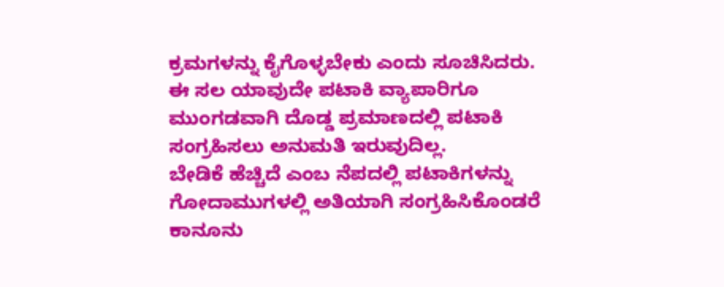ಕ್ರಮಗಳನ್ನು ಕೈಗೊಳ್ಳಬೇಕು ಎಂದು ಸೂಚಿಸಿದರು.
ಈ ಸಲ ಯಾವುದೇ ಪಟಾಕಿ ವ್ಯಾಪಾರಿಗೂ ಮುಂಗಡವಾಗಿ ದೊಡ್ಡ ಪ್ರಮಾಣದಲ್ಲಿ ಪಟಾಕಿ ಸಂಗ್ರಹಿಸಲು ಅನುಮತಿ ಇರುವುದಿಲ್ಲ.
ಬೇಡಿಕೆ ಹೆಚ್ಚಿದೆ ಎಂಬ ನೆಪದಲ್ಲಿ ಪಟಾಕಿಗಳನ್ನು ಗೋದಾಮುಗಳಲ್ಲಿ ಅತಿಯಾಗಿ ಸಂಗ್ರಹಿಸಿಕೊಂಡರೆ ಕಾನೂನು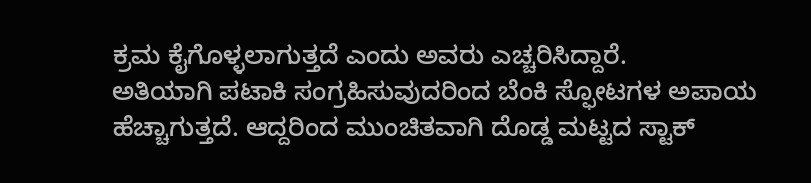ಕ್ರಮ ಕೈಗೊಳ್ಳಲಾಗುತ್ತದೆ ಎಂದು ಅವರು ಎಚ್ಚರಿಸಿದ್ದಾರೆ.
ಅತಿಯಾಗಿ ಪಟಾಕಿ ಸಂಗ್ರಹಿಸುವುದರಿಂದ ಬೆಂಕಿ ಸ್ಫೋಟಗಳ ಅಪಾಯ ಹೆಚ್ಚಾಗುತ್ತದೆ. ಆದ್ದರಿಂದ ಮುಂಚಿತವಾಗಿ ದೊಡ್ಡ ಮಟ್ಟದ ಸ್ಟಾಕ್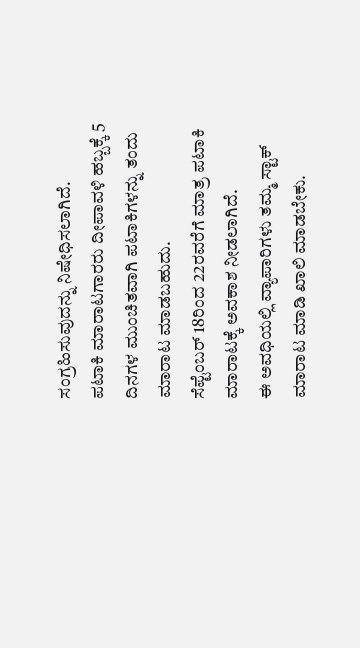ಸಂಗ್ರಹಿಸುವುದನ್ನು ನಿಷೇಧಿಸಲಾಗಿದೆ.
ಪಟಾಕಿ ಮಾರಾಟಗಾರರು ದೀಪಾವಳಿ ಹಬ್ಬಕ್ಕೆ 5 ದಿನಗಳ ಮುಂಚಿತವಾಗಿ ಪಟಾಕಿಗಳನ್ನು ತಂದು ಮಾರಾಟ ಮಾಡಬಹುದು.
ಸೆಪ್ಟೆಂಬರ್ 18ರಿಂದ 22ರವರೆಗೆ ಮಾತ್ರ ಪಟಾಕಿ ಮಾರಾಟಕ್ಕೆ ಅವಕಾಶ ನೀಡಲಾಗಿದೆ.
ಈ ಅವಧಿಯಲ್ಲಿ ವ್ಯಾಪಾರಿಗಳು ತಮ್ಮ ಸ್ಟಾಕ್ ಮಾರಾಟ ಮಾಡಿ ಖಾಲಿ ಮಾಡಬೇಕು.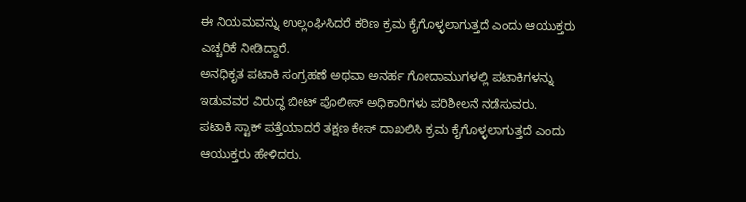ಈ ನಿಯಮವನ್ನು ಉಲ್ಲಂಘಿಸಿದರೆ ಕಠಿಣ ಕ್ರಮ ಕೈಗೊಳ್ಳಲಾಗುತ್ತದೆ ಎಂದು ಆಯುಕ್ತರು ಎಚ್ಚರಿಕೆ ನೀಡಿದ್ದಾರೆ.
ಅನಧಿಕೃತ ಪಟಾಕಿ ಸಂಗ್ರಹಣೆ ಅಥವಾ ಅನರ್ಹ ಗೋದಾಮುಗಳಲ್ಲಿ ಪಟಾಕಿಗಳನ್ನು ಇಡುವವರ ವಿರುದ್ಧ ಬೀಟ್ ಪೊಲೀಸ್ ಅಧಿಕಾರಿಗಳು ಪರಿಶೀಲನೆ ನಡೆಸುವರು.
ಪಟಾಕಿ ಸ್ಟಾಕ್ ಪತ್ತೆಯಾದರೆ ತಕ್ಷಣ ಕೇಸ್ ದಾಖಲಿಸಿ ಕ್ರಮ ಕೈಗೊಳ್ಳಲಾಗುತ್ತದೆ ಎಂದು ಆಯುಕ್ತರು ಹೇಳಿದರು.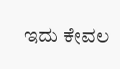ಇದು ಕೇವಲ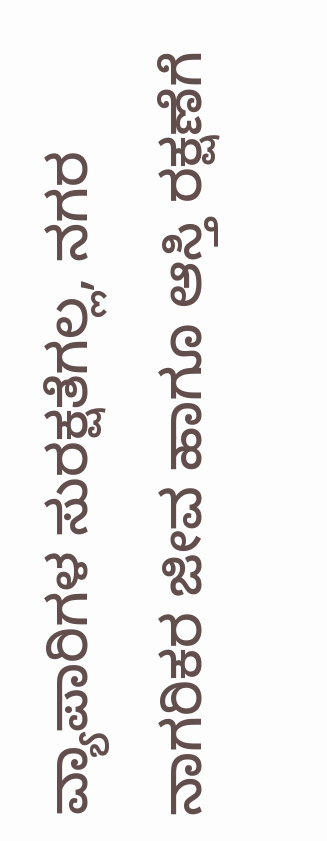ವ್ಯಾಪಾರಿಗಳ ಸುರಕ್ಷತೆಗಲ್ಲ, ನಗರ ನಾಗರಿಕರ ಜೀವ ಹಾಗೂ ಆಸ್ತಿ ರಕ್ಷಣೆಗೆ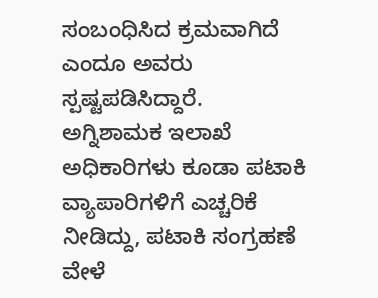ಸಂಬಂಧಿಸಿದ ಕ್ರಮವಾಗಿದೆ ಎಂದೂ ಅವರು ಸ್ಪಷ್ಟಪಡಿಸಿದ್ದಾರೆ.
ಅಗ್ನಿಶಾಮಕ ಇಲಾಖೆ ಅಧಿಕಾರಿಗಳು ಕೂಡಾ ಪಟಾಕಿ ವ್ಯಾಪಾರಿಗಳಿಗೆ ಎಚ್ಚರಿಕೆ ನೀಡಿದ್ದು, ಪಟಾಕಿ ಸಂಗ್ರಹಣೆ ವೇಳೆ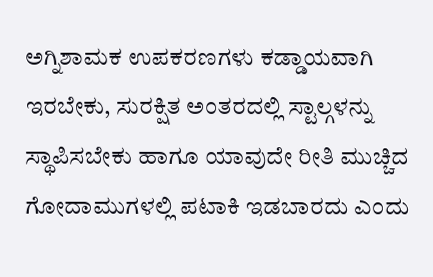ಅಗ್ನಿಶಾಮಕ ಉಪಕರಣಗಳು ಕಡ್ಡಾಯವಾಗಿ ಇರಬೇಕು, ಸುರಕ್ಷಿತ ಅಂತರದಲ್ಲಿ ಸ್ಟಾಲ್ಗಳನ್ನು ಸ್ಥಾಪಿಸಬೇಕು ಹಾಗೂ ಯಾವುದೇ ರೀತಿ ಮುಚ್ಚಿದ ಗೋದಾಮುಗಳಲ್ಲಿ ಪಟಾಕಿ ಇಡಬಾರದು ಎಂದು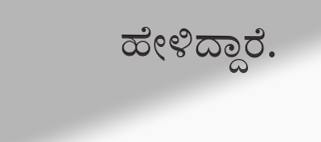ಹೇಳಿದ್ದಾರೆ.